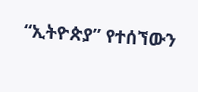“ኢትዮጵያ” የተሰኘውን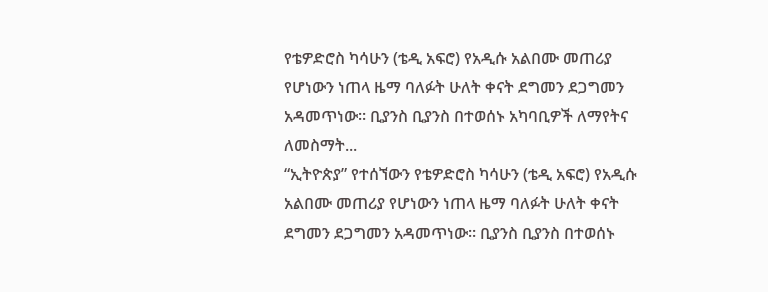የቴዎድሮስ ካሳሁን (ቴዲ አፍሮ) የአዲሱ አልበሙ መጠሪያ የሆነውን ነጠላ ዜማ ባለፉት ሁለት ቀናት ደግመን ደጋግመን አዳመጥነው፡፡ ቢያንስ ቢያንስ በተወሰኑ አካባቢዎች ለማየትና ለመስማት...
“ኢትዮጵያ” የተሰኘውን የቴዎድሮስ ካሳሁን (ቴዲ አፍሮ) የአዲሱ አልበሙ መጠሪያ የሆነውን ነጠላ ዜማ ባለፉት ሁለት ቀናት ደግመን ደጋግመን አዳመጥነው፡፡ ቢያንስ ቢያንስ በተወሰኑ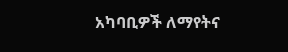አካባቢዎች ለማየትና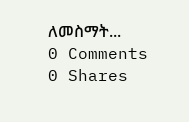ለመስማት...
0 Comments
0 Shares